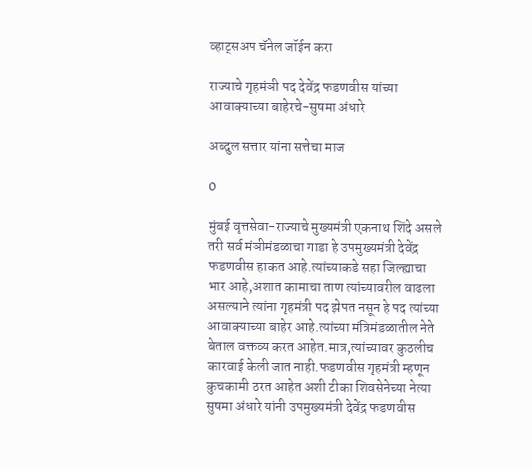व्हाट्सअप चॅनेल जॉईन करा

राज्याचे गृहमंञी पद देवेंद्र फडणवीस यांच्या आवाक्याच्या बाहेरचे-सुषमा अंधारे

अब्दुल सत्तार यांना सत्तेचा माज

0

मुंबई वृत्तसेवा-राज्याचे मुख्यमंत्री एकनाथ शिंदे असले तरी सर्व मंञीमंडळाचा गाडा हे उपमुख्यमंत्री देवेंद्र फडणवीस हाकत आहे.त्यांच्याकडे सहा जिल्ह्याचा भार आहे,अशात कामाचा ताण त्यांच्यावरील वाढला असल्याने त्यांना गृहमंत्री पद झेपत नसून हे पद त्यांच्या आवाक्याच्या बाहेर आहे.त्यांच्या मंत्रिमंडळातील नेते बेताल वक्तव्य करत आहेत.मात्र,त्यांच्यावर कुठलीच कारवाई केली जात नाही.फडणवीस गृहमंत्री म्हणून कुचकामी ठरत आहेत अशी टीका शिवसेनेच्या नेत्या सुषमा अंधारे यांनी उपमुख्यमंत्री देवेंद्र फडणवीस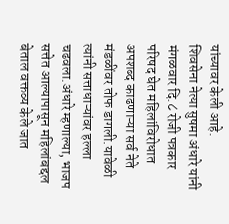यांच्यावर केली आहे.
शिवसेना नेत्या सुषमा अंधारे यांनी मंगळवार दि.८ रोजी पत्रकार परिषद घेत महिलांविरोधात अपशब्द काढणाऱ्या सर्व नेते मंडळींवर तोफ डागली.यावेळी त्यांनी सत्ताधाऱ्यांवर हल्ला चढवला.अंधारे म्हणाल्या, भाजप सत्तेत आल्यापासून महिलांबद्दल बेताल वक्तव्य केले जात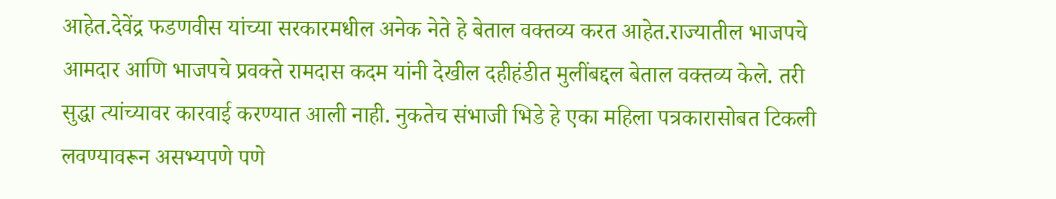आहेत.देवेंद्र फडणवीस यांच्या सरकारमधील अनेक नेते हे बेताल वक्तव्य करत आहेत.राज्यातील भाजपचे आमदार आणि भाजपचे प्रवक्ते रामदास कदम यांनी देखील दहीहंडीत मुलींबद्दल बेताल वक्तव्य केले. तरी सुद्धा त्यांच्यावर कारवाई करण्यात आली नाही. नुकतेच संभाजी भिडे हे एका महिला पत्रकारासोबत टिकली लवण्यावरून असभ्यपणे पणे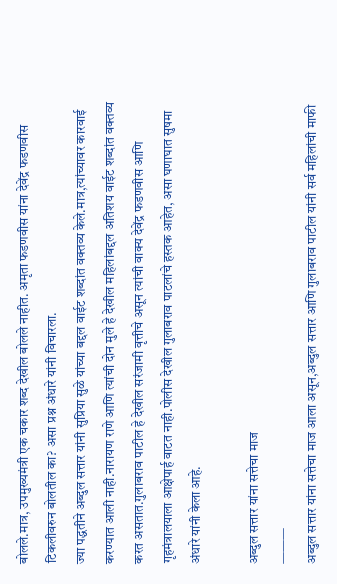बोलले.मात्र, उपमुख्यमंत्री एक चकार शब्द देखील बोलले नाहीत. अमृता फडणवीस यांना देवेंद्र फडणवीस टिकलीवरुन बोलतील का? असा प्रश्न अंधारे यांनी विचारला.
ज्या पद्धतीने अब्दुल सत्तार यांनी सुप्रिया सुळे यांच्या बद्दल वाईट शब्दांत वक्तव्य केले.मात्र,त्यांच्यावर कारवाई करण्यात आली नाही.नारायण राणे आणि त्यांची दोन मुले हे देखील महिलांबद्दल अतिशय वाईट शब्दांत वक्तव्य करत असतात.गुलाबराव पाटील हे देखील सरंजामी वृत्तीचे असून त्यांची वाक्य देवेंद्र फडणवीस आणि गृहमंत्रालयाला आक्षेपार्ह वाटत नाही.पोलीस देखील गुलाबराव पाटलांचे हस्तक आहेत, असा घणाघात सुषमा अंधारे यांनी केला आहे.

अब्दुल सत्तार यांना सत्तेचा माज
———
अब्दुल सत्तार यांना सत्तेचा माज आला असून,अब्दुल सत्तार आणि गुलाबराव पाटील यांनी सर्व महिलांची माफी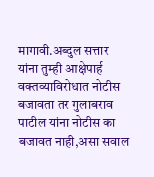मागावी.अब्दुल सत्तार यांना तुम्ही आक्षेपार्ह वक्तव्याविरोधात नोटीस बजावता तर गुलाबराव पाटील यांना नोटीस का बजावत नाही,असा सवाल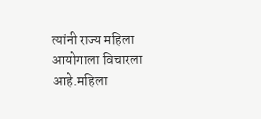त्यांनी राज्य महिला आयोगाला विचारला आहे.महिला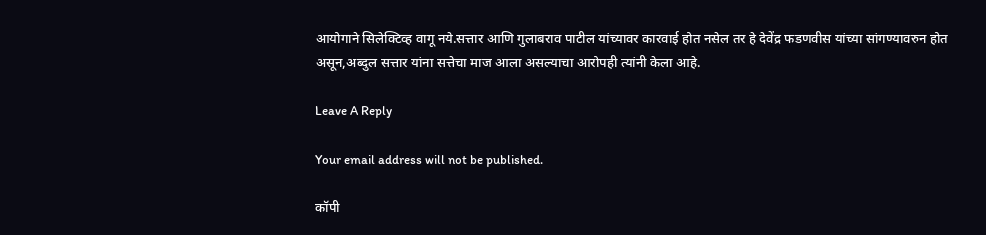आयोगाने सिलेक्टिव्ह वागू नये.सत्तार आणि गुलाबराव पाटील यांच्यावर कारवाई होत नसेल तर हे देवेंद्र फडणवीस यांच्या सांगण्यावरुन होत असून,अब्दुल सत्तार यांना सत्तेचा माज आला असल्याचा आरोपही त्यांनी केला आहे.

Leave A Reply

Your email address will not be published.

कॉपी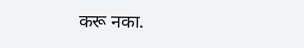करू नका.